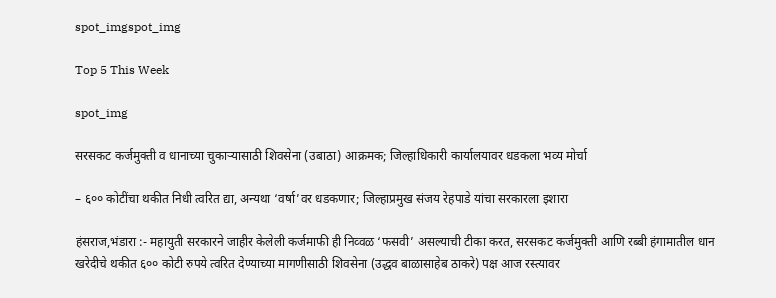spot_imgspot_img

Top 5 This Week

spot_img

सरसकट कर्जमुक्ती व धानाच्या चुकाऱ्यासाठी शिवसेना (उबाठा) आक्रमक; जिल्हाधिकारी कार्यालयावर धडकला भव्य मोर्चा

– ६०० कोटींचा थकीत निधी त्वरित द्या, अन्यथा ‘वर्षा’वर धडकणार; जिल्हाप्रमुख संजय रेहपाडे यांचा सरकारला इशारा

हंसराज,भंडारा :- महायुती सरकारने जाहीर केलेली कर्जमाफी ही निव्वळ ‘फसवी’ असल्याची टीका करत, सरसकट कर्जमुक्ती आणि रब्बी हंगामातील धान खरेदीचे थकीत ६०० कोटी रुपये त्वरित देण्याच्या मागणीसाठी शिवसेना (उद्धव बाळासाहेब ठाकरे) पक्ष आज रस्त्यावर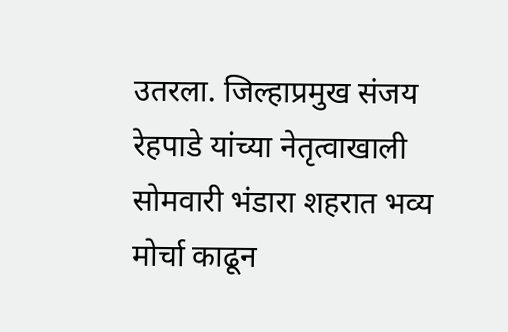उतरला. जिल्हाप्रमुख संजय रेहपाडे यांच्या नेतृत्वाखाली सोमवारी भंडारा शहरात भव्य मोर्चा काढून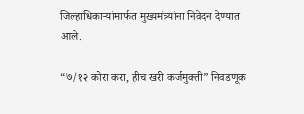जिल्हाधिकाऱ्यांमार्फत मुख्यमंत्र्यांना निवेदन देण्यात आले.

“७/१२ कोरा करा, हीच खरी कर्जमुक्ती” निवडणूक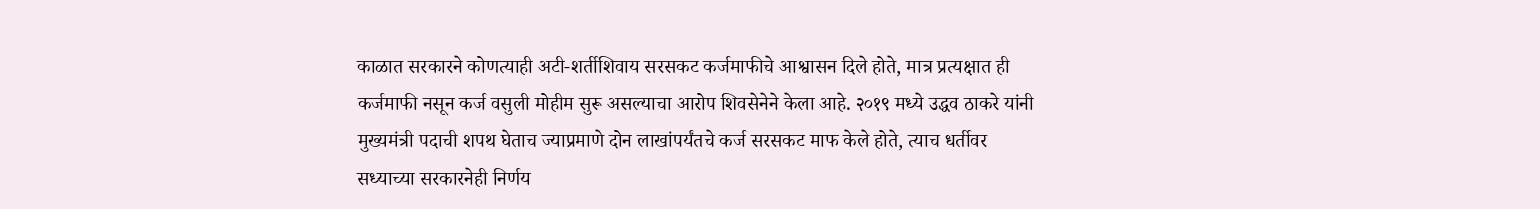काळात सरकारने कोणत्याही अटी-शर्तीशिवाय सरसकट कर्जमाफीचे आश्वासन दिले होते, मात्र प्रत्यक्षात ही कर्जमाफी नसून कर्ज वसुली मोहीम सुरू असल्याचा आरोप शिवसेनेने केला आहे. २०१९ मध्ये उद्धव ठाकरे यांनी मुख्यमंत्री पदाची शपथ घेताच ज्याप्रमाणे दोन लाखांपर्यंतचे कर्ज सरसकट माफ केले होते, त्याच धर्तीवर सध्याच्या सरकारनेही निर्णय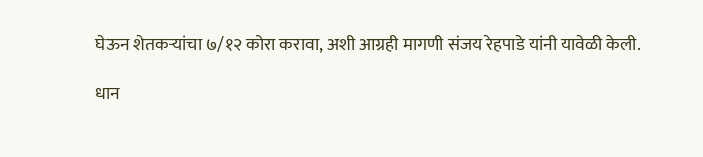घेऊन शेतकऱ्यांचा ७/१२ कोरा करावा, अशी आग्रही मागणी संजय रेहपाडे यांनी यावेळी केली.

धान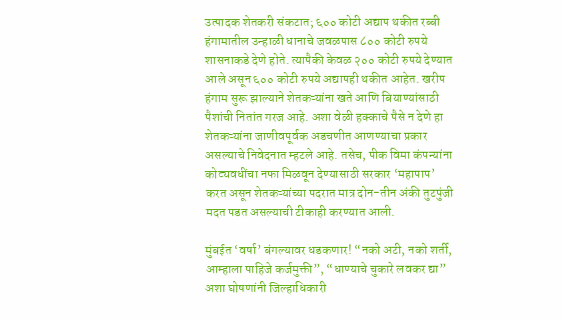उत्पादक शेतकरी संकटात; ६०० कोटी अद्याप थकीत रब्बी हंगामातील उन्हाळी धानाचे जवळपास ८०० कोटी रुपये शासनाकडे देणे होते. त्यापैकी केवळ २०० कोटी रुपये देण्यात आले असून ६०० कोटी रुपये अद्यापही थकीत आहेत. खरीप हंगाम सुरू झाल्याने शेतकऱ्यांना खते आणि बियाण्यांसाठी पैशांची नितांत गरज आहे. अशा वेळी हक्काचे पैसे न देणे हा शेतकऱ्यांना जाणीवपूर्वक अडचणीत आणण्याचा प्रकार असल्याचे निवेदनात म्हटले आहे. तसेच, पीक विमा कंपन्यांना कोट्यवधींचा नफा मिळवून देण्यासाठी सरकार ‘महापाप’ करत असून शेतकऱ्यांच्या पदरात मात्र दोन-तीन अंकी तुटपुंजी मदत पडत असल्याची टीकाही करण्यात आली.

मुंबईत ‘वर्षा’ बंगल्यावर धडकणार! “नको अटी, नको शर्ती, आम्हाला पाहिजे कर्जमुक्ती”, “धाण्याचे चुकारे लवकर द्या” अशा घोषणांनी जिल्हाधिकारी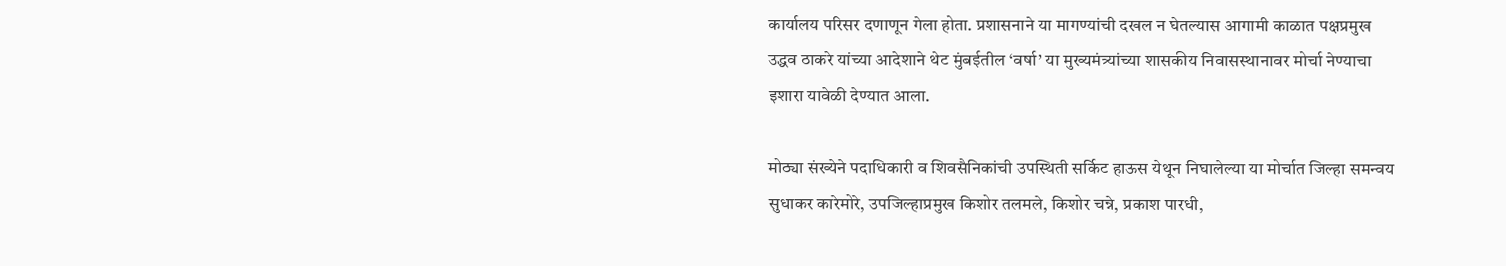कार्यालय परिसर दणाणून गेला होता. प्रशासनाने या मागण्यांची दखल न घेतल्यास आगामी काळात पक्षप्रमुख उद्धव ठाकरे यांच्या आदेशाने थेट मुंबईतील ‘वर्षा’ या मुख्यमंत्र्यांच्या शासकीय निवासस्थानावर मोर्चा नेण्याचा इशारा यावेळी देण्यात आला.

मोठ्या संख्येने पदाधिकारी व शिवसैनिकांची उपस्थिती सर्किट हाऊस येथून निघालेल्या या मोर्चात जिल्हा समन्वय सुधाकर कारेमोरे, उपजिल्हाप्रमुख किशोर तलमले, किशोर चन्ने, प्रकाश पारधी,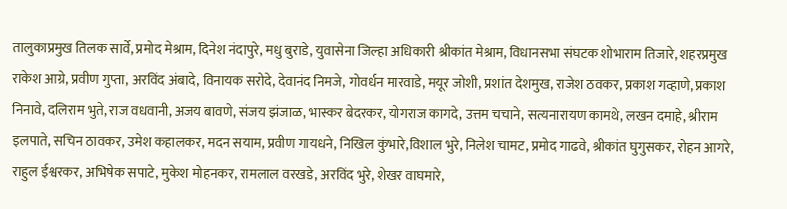तालुकाप्रमुख तिलक सार्वे, प्रमोद मेश्राम, दिनेश नंदापुरे, मधु बुराडे, युवासेना जिल्हा अधिकारी श्रीकांत मेश्राम, विधानसभा संघटक शोभाराम तिजारे, शहरप्रमुख राकेश आग्रे, प्रवीण गुप्ता, अरविंद अंबादे, विनायक सरोदे, देवानंद निमजे, गोवर्धन मारवाडे, मयूर जोशी, प्रशांत देशमुख, राजेश ठवकर, प्रकाश गव्हाणे, प्रकाश निनावे, दलिराम भुते, राज वधवानी, अजय बावणे, संजय झंजाळ, भास्कर बेदरकर, योगराज कागदे, उत्तम चचाने, सत्यनारायण कामथे, लखन दमाहे, श्रीराम इलपाते, सचिन ठावकर, उमेश कहालकर, मदन सयाम, प्रवीण गायधने, निखिल कुंभारे,विशाल भुरे, निलेश चामट, प्रमोद गाढवे, श्रीकांत घुगुसकर, रोहन आगरे, राहुल ईश्वरकर, अभिषेक सपाटे, मुकेश मोहनकर, रामलाल वरखडे, अरविंद भुरे, शेखर वाघमारे,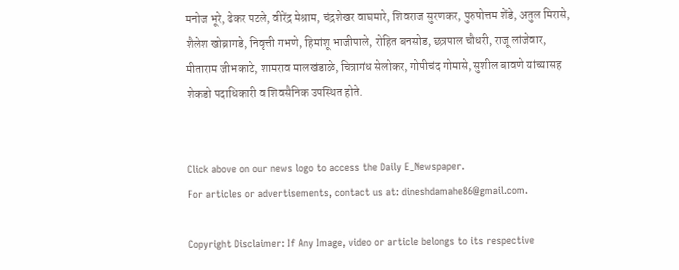मनोज भूरे, ढेकर पटले, वीरेंद्र मेश्राम, चंद्रशेखर वाघमारे, शिवराज सुरणकर, पुरुषोत्तम शेंडे, अतुल मिरासे, शैलेश खोब्रागडे, निवृत्ती गभणे, हिमांशू भाजीपाले, रोहित बनसोड, छत्रपाल चौधरी, राजू लांजेवार, मीताराम जीभकाटे, शामराव मालखंडाळे, चित्रागंध सेलोकर, गोपीचंद गोमासे, सुशील बावणे यांच्यासह शेकडो पदाधिकारी व शिवसैनिक उपस्थित होते.


Click above on our news logo to access the Daily E_Newspaper.
For articles or advertisements, contact us at: dineshdamahe86@gmail.com.

Copyright Disclaimer: If Any Image, video or article belongs to its respective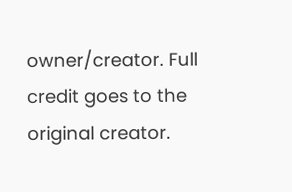owner/creator. Full credit goes to the original creator.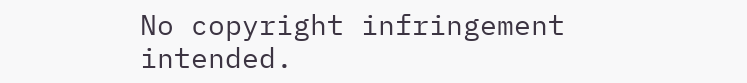No copyright infringement intended.